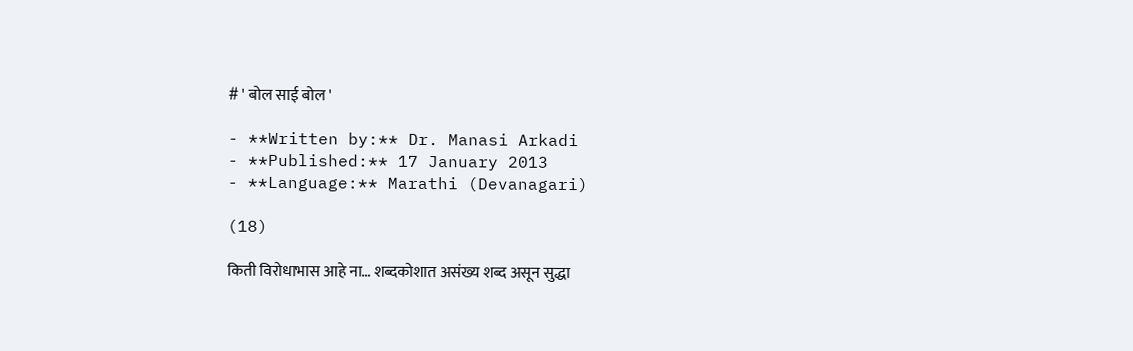# ' बोल साई बोल '

- **Written by:** Dr. Manasi Arkadi
- **Published:** 17 January 2013
- **Language:** Marathi (Devanagari)

(18)

किती विरोधाभास आहे ना… शब्दकोशात असंख्य शब्द असून सुद्धा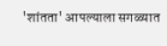'शांतता' आपल्याला सगळ्यात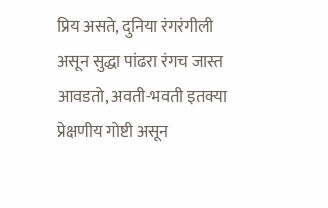प्रिय असते, दुनिया रंगरंगीली असून सुद्धा पांढरा रंगच जास्त आवडतो, अवती-भवती इतक्या प्रेक्षणीय गोष्टी असून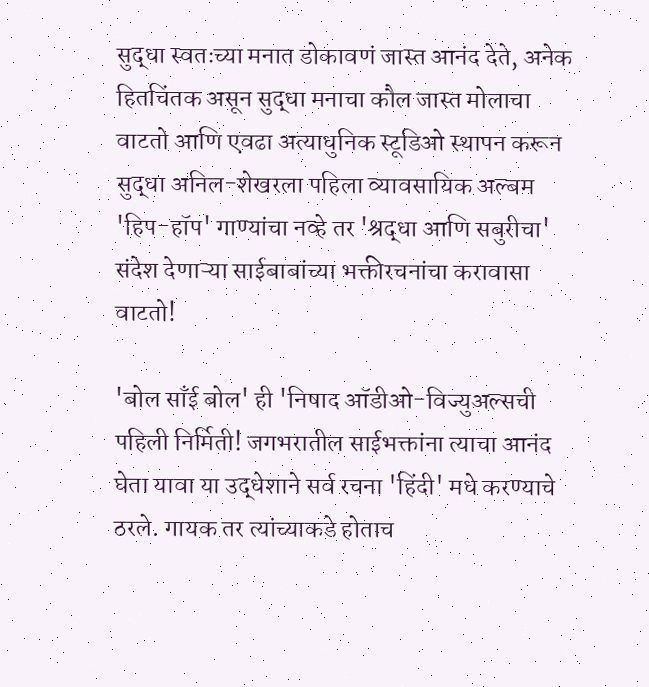सुद्धा स्वतःच्या मनात डोकावणं जास्त आनंद देते, अनेक हितचिंतक असून सुद्धा मनाचा कौल जास्त मोलाचा वाटतो आणि एवढा अत्याधुनिक स्टूडिओ स्थापन करून सुद्धा अनिल-शेखरला पहिला व्यावसायिक अल्बम 'हिप-हॉप' गाण्यांचा नव्हे तर 'श्रद्धा आणि सबुरीचा' संदेश देणाऱ्या साईबाबांच्या भक्तीरचनांचा करावासा वाटतो!

'बोल साँई बोल' ही 'निषाद ऑडीओ-विज्युअल्सची पहिली निर्मिती! जगभरातील साईभक्तांना त्याचा आनंद घेता यावा या उद्धेशाने सर्व रचना 'हिंदी' मधे करण्याचे ठरले. गायक तर त्यांच्याकडे होताच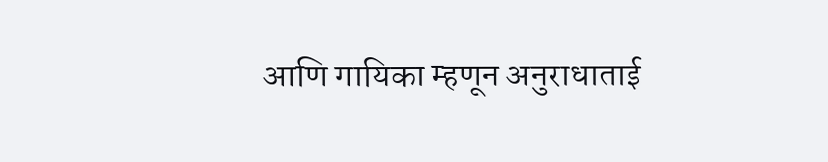आणि गायिका म्हणून अनुराधाताई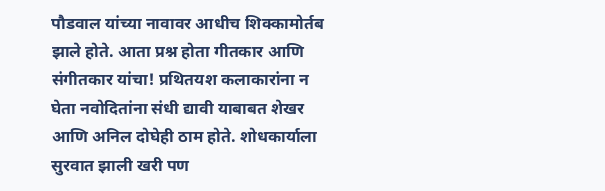पौडवाल यांच्या नावावर आधीच शिक्कामोर्तब झाले होते. आता प्रश्न होता गीतकार आणि संगीतकार यांचा! प्रथितयश कलाकारांना न घेता नवोदितांना संधी द्यावी याबाबत शेखर आणि अनिल दोघेही ठाम होते. शोधकार्याला सुरवात झाली खरी पण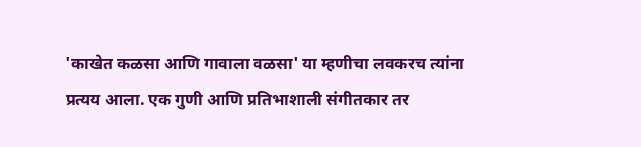'काखेत कळसा आणि गावाला वळसा' या म्हणीचा लवकरच त्यांना प्रत्यय आला. एक गुणी आणि प्रतिभाशाली संगीतकार तर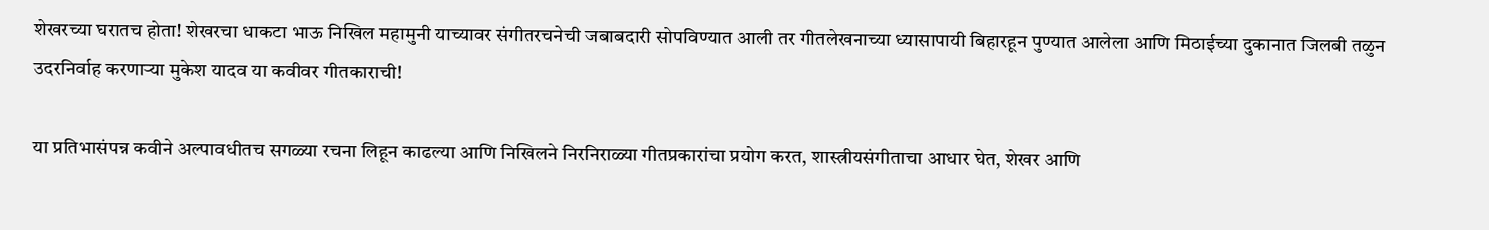शेखरच्या घरातच होता! शेखरचा धाकटा भाऊ निखिल महामुनी याच्यावर संगीतरचनेची जबाबदारी सोपविण्यात आली तर गीतलेखनाच्या ध्यासापायी बिहारहून पुण्यात आलेला आणि मिठाईच्या दुकानात जिलबी तळुन उदरनिर्वाह करणाऱ्या मुकेश यादव या कवीवर गीतकाराची!

या प्रतिभासंपन्न कवीने अल्पावधीतच सगळ्या रचना लिहून काढल्या आणि निखिलने निरनिराळ्या गीतप्रकारांचा प्रयोग करत, शास्त्रीयसंगीताचा आधार घेत, शेखर आणि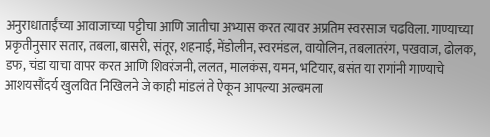अनुराधाताईंच्या आवाजाच्या पट्टीचा आणि जातीचा अभ्यास करत त्यावर अप्रतिम स्वरसाज चढविला. गाण्याच्या प्रकृतीनुसार सतार, तबला, बासरी, संतूर, शहनाई, मेंडोलीन, स्वरमंडल, वायोलिन, तबलातरंग, पखवाज, ढोलक, डफ, चंडा याचा वापर करत आणि शिवरंजनी, ललत, मालकंस, यमन, भटियार, बसंत या रागांनी गाण्याचे आशयसौंदर्य खुलवित निखिलने जे काही मांडलं ते ऐकून आपल्या अल्बमला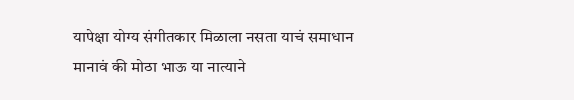यापेक्षा योग्य संगीतकार मिळाला नसता याचं समाधान मानावं की मोठा भाऊ या नात्याने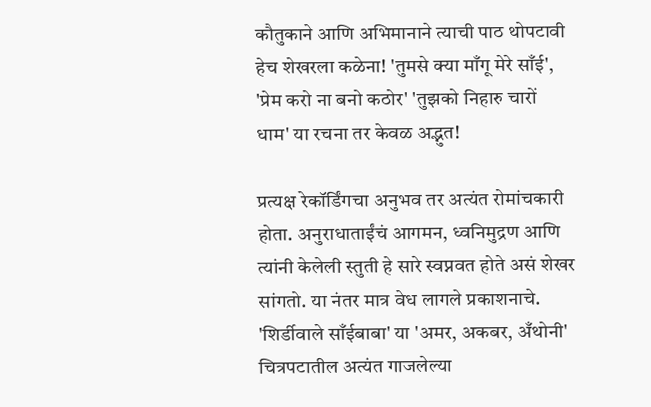कौतुकाने आणि अभिमानाने त्याची पाठ थोपटावी हेच शेखरला कळेना! 'तुमसे क्या माँगू मेरे साँई', 'प्रेम करो ना बनो कठोर' 'तुझको निहारु चारों धाम' या रचना तर केवळ अद्भुत!

प्रत्यक्ष रेकॉर्डिंगचा अनुभव तर अत्यंत रोमांचकारी होता. अनुराधाताईंचं आगमन, ध्वनिमुद्रण आणि त्यांनी केलेली स्तुती हे सारे स्वप्नवत होते असं शेखर सांगतो. या नंतर मात्र वेध लागले प्रकाशनाचे. 'शिर्डीवाले साँईबाबा' या 'अमर, अकबर, अँथोनी' चित्रपटातील अत्यंत गाजलेल्या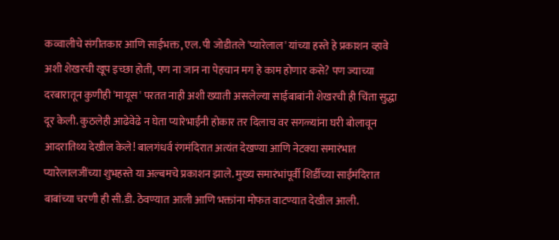कव्वालीचे संगीतकार आणि साईभक्त, एल. पी जोडीतले 'प्यारेलाल' यांच्या हस्ते हे प्रकाशन व्हावे अशी शेखरची खूप इच्छा होती, पण ना जान ना पेहचान मग हे काम होणार कसे? पण ज्याच्या दरबारातून कुणीही 'मायूस' परतत नाही अशी ख्याती असलेल्या साईबाबांनी शेखरची ही चिंता सुद्धा दूर केली. कुठलेही आढेवेढे न घेता प्यारेभाईंनी होकार तर दिलाच वर सगळ्यांना घरी बोलावून आदरातिथ्य देखील केले! बालगंधर्व रंगमंदिरात अत्यंत देखण्या आणि नेटक्या समारंभात प्यारेलालजींच्या शुभहस्ते या अल्बमचे प्रकाशन झाले. मुख्य समारंभांपूर्वी शिर्डीच्या साईमंदिरात बाबांच्या चरणी ही सी.डी. ठेवण्यात आली आणि भक्तांना मोफत वाटण्यात देखील आली.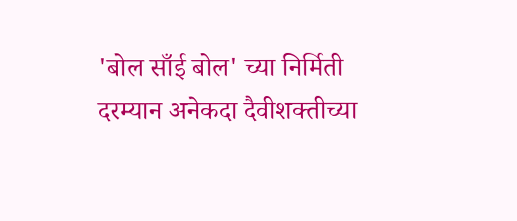'बोल साँई बोल' च्या निर्मिती दरम्यान अनेकदा दैवीशक्तीच्या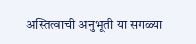अस्तित्वाची अनुभूती या सगळ्या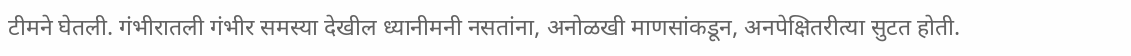टीमने घेतली. गंभीरातली गंभीर समस्या देखील ध्यानीमनी नसतांना, अनोळखी माणसांकडून, अनपेक्षितरीत्या सुटत होती.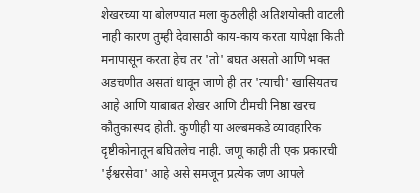शेखरच्या या बोलण्यात मला कुठलीही अतिशयोक्ती वाटली नाही कारण तुम्ही देवासाठी काय-काय करता यापेक्षा किती मनापासून करता हेच तर 'तो' बघत असतो आणि भक्त अडचणीत असतां धावून जाणे ही तर 'त्याची' खासियतच आहे आणि याबाबत शेखर आणि टीमची निष्ठा खरच कौतुकास्पद होती. कुणीही या अल्बमकडे व्यावहारिक दृष्टीकोनातून बघितलेच नाही. जणू काही ती एक प्रकारची 'ईश्वरसेवा' आहे असे समजून प्रत्येक जण आपले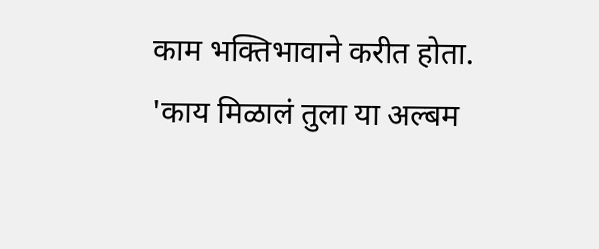काम भक्तिभावाने करीत होता. 'काय मिळालं तुला या अल्बम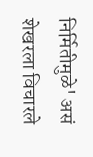निर्मितीमुळे' असं शेखरला विचारले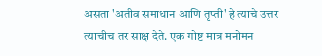असता 'अतीव समाधान आणि तृप्ती' हे त्याचे उत्तर त्याचीच तर साक्ष देते. एक गोष्ट मात्र मनोमन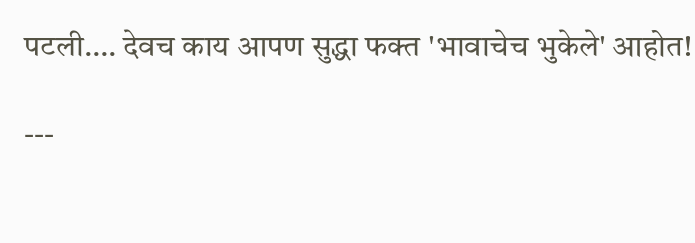पटली…. देवच काय आपण सुद्धा फक्त 'भावाचेच भुकेले' आहोत!

---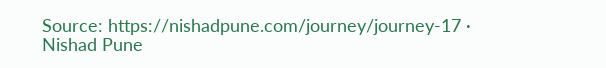Source: https://nishadpune.com/journey/journey-17 · Nishad Pune